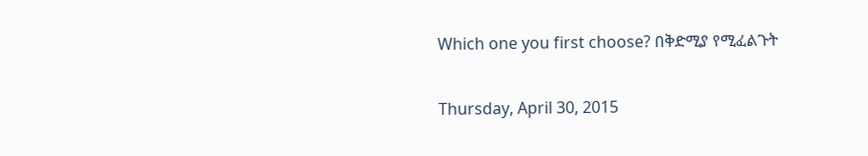Which one you first choose? በቅድሚያ የሚፈልጉት

Thursday, April 30, 2015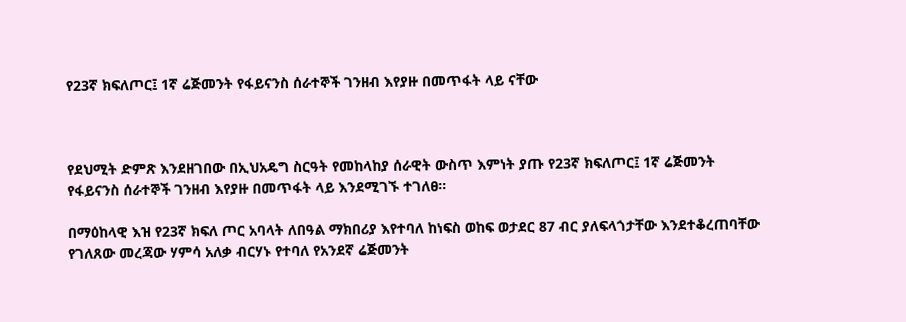የ23ኛ ክፍለጦር፤ 1ኛ ሬጅመንት የፋይናንስ ሰራተኞች ገንዘብ እየያዙ በመጥፋት ላይ ናቸው



የደህሚት ድምጽ እንደዘገበው በኢህአዴግ ስርዓት የመከላከያ ሰራዊት ውስጥ እምነት ያጡ የ23ኛ ክፍለጦር፤ 1ኛ ሬጅመንት የፋይናንስ ሰራተኞች ገንዘብ እየያዙ በመጥፋት ላይ እንደሚገኙ ተገለፀ።

በማዕከላዊ እዝ የ23ኛ ክፍለ ጦር አባላት ለበዓል ማክበሪያ እየተባለ ከነፍስ ወከፍ ወታደር 87 ብር ያለፍላጎታቸው እንደተቆረጠባቸው የገለጸው መረጃው ሃምሳ አለቃ ብርሃኑ የተባለ የአንደኛ ሬጅመንት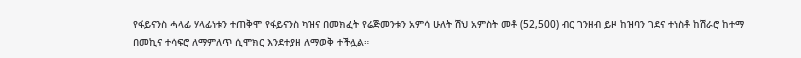የፋይናንስ ሓላፊ ሃላፊነቱን ተጠቅሞ የፋይናንስ ካዝና በመክፈት የሬጅመንቱን አምሳ ሁለት ሽህ አምስት መቶ (52,500) ብር ገንዘብ ይዞ ከዝባን ገደና ተነስቶ ከሽራሮ ከተማ በመኪና ተሳፍሮ ለማምለጥ ሲሞክር እንደተያዘ ለማወቅ ተችሏል።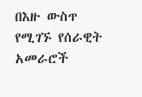በእዙ ውስጥ የሚገኙ የሰራዊት አመራሮች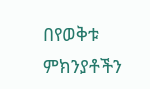በየወቅቱ ምክንያቶችን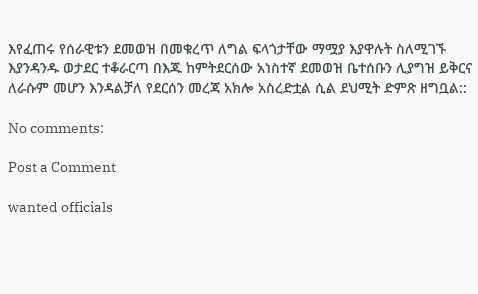እየፈጠሩ የሰራዊቱን ደመወዝ በመቁረጥ ለግል ፍላጎታቸው ማሟያ እያዋሉት ስለሚገኙ እያንዳንዱ ወታደር ተቆራርጣ በእጁ ከምትደርሰው አነስተኛ ደመወዝ ቤተሰቡን ሊያግዝ ይቅርና ለራሱም መሆን እንዳልቻለ የደርሰን መረጃ አክሎ አስረድቷል ሲል ደህሚት ድምጽ ዘግቧል::

No comments:

Post a Comment

wanted officials